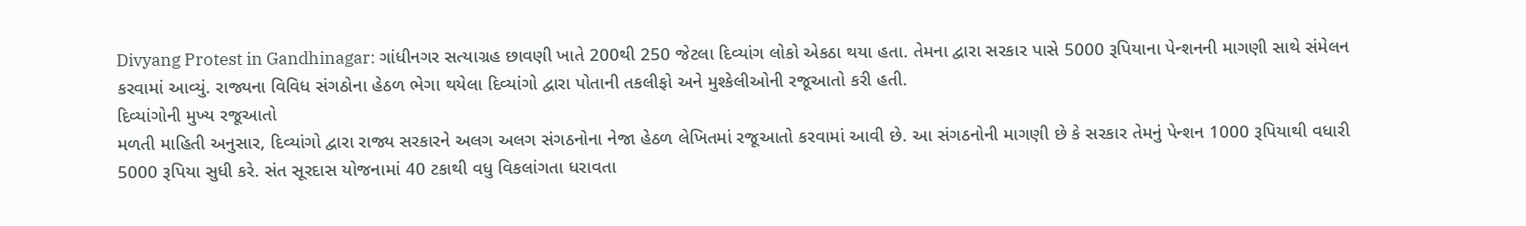Divyang Protest in Gandhinagar: ગાંધીનગર સત્યાગ્રહ છાવણી ખાતે 200થી 250 જેટલા દિવ્યાંગ લોકો એકઠા થયા હતા. તેમના દ્વારા સરકાર પાસે 5000 રૂપિયાના પેન્શનની માગણી સાથે સંમેલન કરવામાં આવ્યું. રાજ્યના વિવિધ સંગઠોના હેઠળ ભેગા થયેલા દિવ્યાંગો દ્વારા પોતાની તકલીફો અને મુશ્કેલીઓની રજૂઆતો કરી હતી.
દિવ્યાંગોની મુખ્ય રજૂઆતો
મળતી માહિતી અનુસાર, દિવ્યાંગો દ્વારા રાજ્ય સરકારને અલગ અલગ સંગઠનોના નેજા હેઠળ લેખિતમાં રજૂઆતો કરવામાં આવી છે. આ સંગઠનોની માગણી છે કે સરકાર તેમનું પેન્શન 1000 રૂપિયાથી વધારી 5000 રૂપિયા સુધી કરે. સંત સૂરદાસ યોજનામાં 40 ટકાથી વધુ વિકલાંગતા ધરાવતા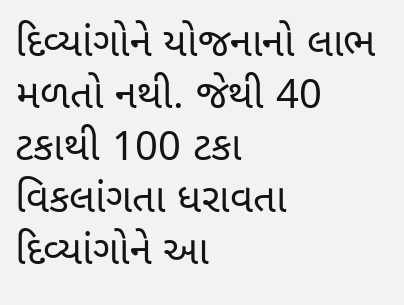દિવ્યાંગોને યોજનાનો લાભ મળતો નથી. જેથી 40 ટકાથી 100 ટકા વિકલાંગતા ધરાવતા દિવ્યાંગોને આ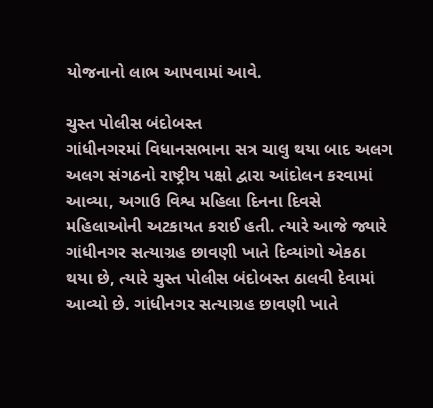યોજનાનો લાભ આપવામાં આવે.

ચુસ્ત પોલીસ બંદોબસ્ત
ગાંધીનગરમાં વિધાનસભાના સત્ર ચાલુ થયા બાદ અલગ અલગ સંગઠનો રાષ્ટ્રીય પક્ષો દ્વારા આંદોલન કરવામાં આવ્યા, અગાઉ વિશ્વ મહિલા દિનના દિવસે મહિલાઓની અટકાયત કરાઈ હતી. ત્યારે આજે જ્યારે ગાંધીનગર સત્યાગ્રહ છાવણી ખાતે દિવ્યાંગો એકઠા થયા છે, ત્યારે ચુસ્ત પોલીસ બંદોબસ્ત ઠાલવી દેવામાં આવ્યો છે. ગાંધીનગર સત્યાગ્રહ છાવણી ખાતે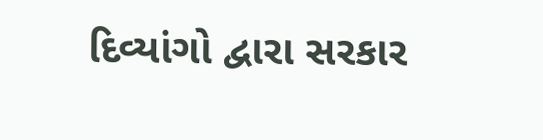દિવ્યાંગો દ્વારા સરકાર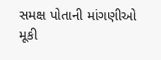સમક્ષ પોતાની માંગણીઓ મૂકી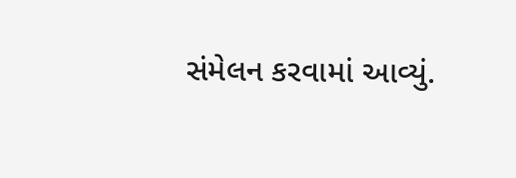સંમેલન કરવામાં આવ્યું.